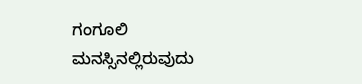ಗಂಗೂಲಿ ಮನಸ್ಸಿನಲ್ಲಿರುವುದು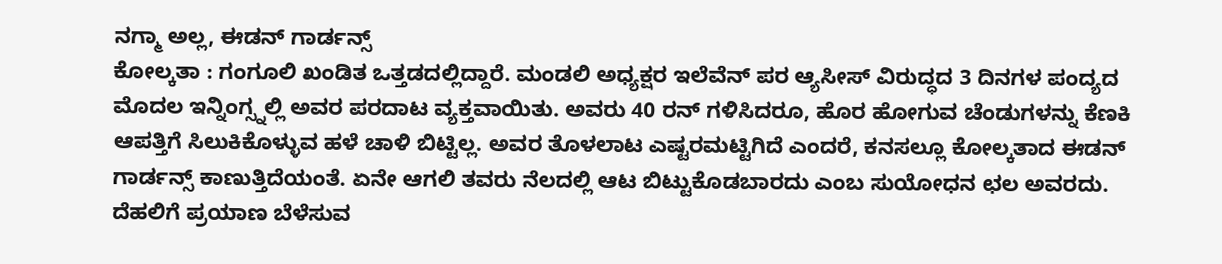ನಗ್ಮಾ ಅಲ್ಲ, ಈಡನ್ ಗಾರ್ಡನ್ಸ್
ಕೋಲ್ಕತಾ : ಗಂಗೂಲಿ ಖಂಡಿತ ಒತ್ತಡದಲ್ಲಿದ್ದಾರೆ. ಮಂಡಲಿ ಅಧ್ಯಕ್ಷರ ಇಲೆವೆನ್ ಪರ ಆ್ಯಸೀಸ್ ವಿರುದ್ಧದ 3 ದಿನಗಳ ಪಂದ್ಯದ ಮೊದಲ ಇನ್ನಿಂಗ್ಸ್ನಲ್ಲಿ ಅವರ ಪರದಾಟ ವ್ಯಕ್ತವಾಯಿತು. ಅವರು 40 ರನ್ ಗಳಿಸಿದರೂ, ಹೊರ ಹೋಗುವ ಚೆಂಡುಗಳನ್ನು ಕೆಣಕಿ ಆಪತ್ತಿಗೆ ಸಿಲುಕಿಕೊಳ್ಳುವ ಹಳೆ ಚಾಳಿ ಬಿಟ್ಟಿಲ್ಲ. ಅವರ ತೊಳಲಾಟ ಎಷ್ಟರಮಟ್ಟಿಗಿದೆ ಎಂದರೆ, ಕನಸಲ್ಲೂ ಕೋಲ್ಕತಾದ ಈಡನ್ ಗಾರ್ಡನ್ಸ್ ಕಾಣುತ್ತಿದೆಯಂತೆ. ಏನೇ ಆಗಲಿ ತವರು ನೆಲದಲ್ಲಿ ಆಟ ಬಿಟ್ಟುಕೊಡಬಾರದು ಎಂಬ ಸುಯೋಧನ ಛಲ ಅವರದು.
ದೆಹಲಿಗೆ ಪ್ರಯಾಣ ಬೆಳೆಸುವ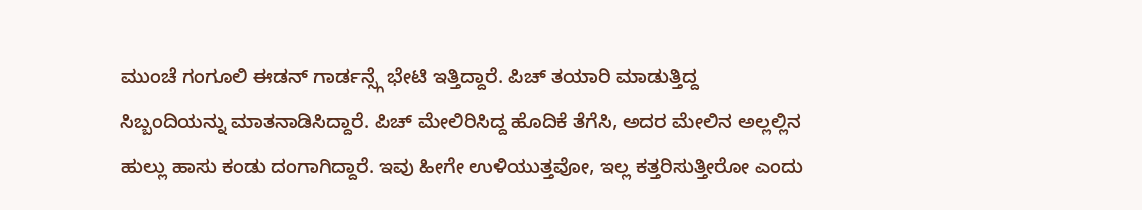ಮುಂಚೆ ಗಂಗೂಲಿ ಈಡನ್ ಗಾರ್ಡನ್ಸ್ಗೆ ಭೇಟಿ ಇತ್ತಿದ್ದಾರೆ. ಪಿಚ್ ತಯಾರಿ ಮಾಡುತ್ತಿದ್ದ ಸಿಬ್ಬಂದಿಯನ್ನು ಮಾತನಾಡಿಸಿದ್ದಾರೆ. ಪಿಚ್ ಮೇಲಿರಿಸಿದ್ದ ಹೊದಿಕೆ ತೆಗೆಸಿ, ಅದರ ಮೇಲಿನ ಅಲ್ಲಲ್ಲಿನ ಹುಲ್ಲು ಹಾಸು ಕಂಡು ದಂಗಾಗಿದ್ದಾರೆ. ಇವು ಹೀಗೇ ಉಳಿಯುತ್ತವೋ, ಇಲ್ಲ ಕತ್ತರಿಸುತ್ತೀರೋ ಎಂದು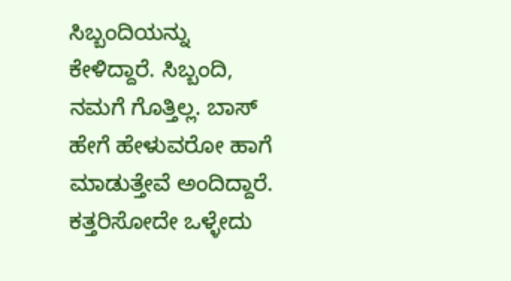ಸಿಬ್ಬಂದಿಯನ್ನು ಕೇಳಿದ್ದಾರೆ. ಸಿಬ್ಬಂದಿ, ನಮಗೆ ಗೊತ್ತಿಲ್ಲ. ಬಾಸ್ ಹೇಗೆ ಹೇಳುವರೋ ಹಾಗೆ ಮಾಡುತ್ತೇವೆ ಅಂದಿದ್ದಾರೆ. ಕತ್ತರಿಸೋದೇ ಒಳ್ಳೇದು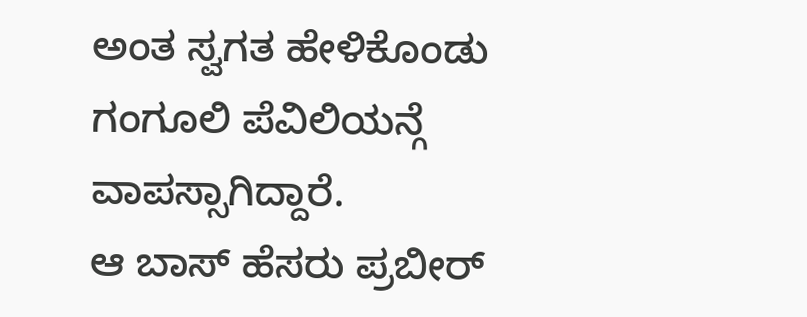ಅಂತ ಸ್ವಗತ ಹೇಳಿಕೊಂಡು ಗಂಗೂಲಿ ಪೆವಿಲಿಯನ್ಗೆ ವಾಪಸ್ಸಾಗಿದ್ದಾರೆ.
ಆ ಬಾಸ್ ಹೆಸರು ಪ್ರಬೀರ್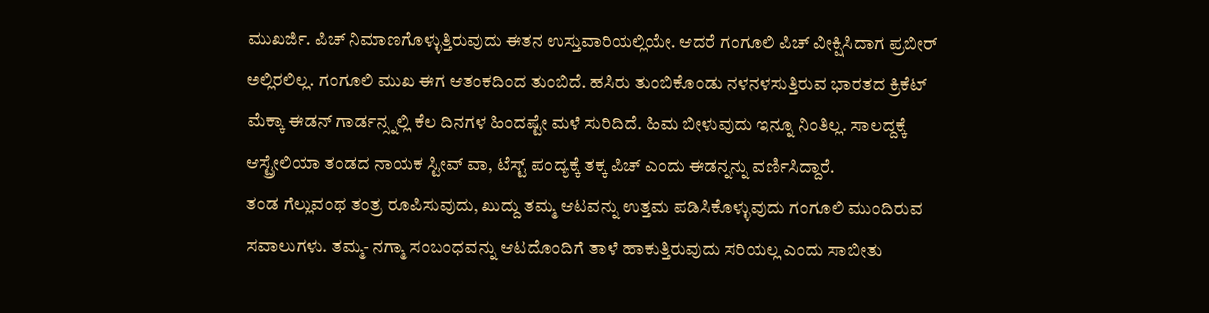ಮುಖರ್ಜಿ. ಪಿಚ್ ನಿಮಾಣಗೊಳ್ಳುತ್ತಿರುವುದು ಈತನ ಉಸ್ತುವಾರಿಯಲ್ಲಿಯೇ. ಆದರೆ ಗಂಗೂಲಿ ಪಿಚ್ ವೀಕ್ಷಿಸಿದಾಗ ಪ್ರಬೀರ್ ಅಲ್ಲಿರಲಿಲ್ಲ. ಗಂಗೂಲಿ ಮುಖ ಈಗ ಆತಂಕದಿಂದ ತುಂಬಿದೆ. ಹಸಿರು ತುಂಬಿಕೊಂಡು ನಳನಳಸುತ್ತಿರುವ ಭಾರತದ ಕ್ರಿಕೆಟ್ ಮೆಕ್ಕಾ ಈಡನ್ ಗಾರ್ಡನ್ಸ್ನಲ್ಲಿ ಕೆಲ ದಿನಗಳ ಹಿಂದಷ್ಟೇ ಮಳೆ ಸುರಿದಿದೆ. ಹಿಮ ಬೀಳುವುದು ಇನ್ನೂ ನಿಂತಿಲ್ಲ. ಸಾಲದ್ದಕ್ಕೆ ಆಸ್ಟ್ರೇಲಿಯಾ ತಂಡದ ನಾಯಕ ಸ್ಟೀವ್ ವಾ, ಟೆಸ್ಟ್ ಪಂದ್ಯಕ್ಕೆ ತಕ್ಕ ಪಿಚ್ ಎಂದು ಈಡನ್ನನ್ನು ವರ್ಣಿಸಿದ್ದಾರೆ.
ತಂಡ ಗೆಲ್ಲುವಂಥ ತಂತ್ರ ರೂಪಿಸುವುದು, ಖುದ್ದು ತಮ್ಮ ಆಟವನ್ನು ಉತ್ತಮ ಪಡಿಸಿಕೊಳ್ಳುವುದು ಗಂಗೂಲಿ ಮುಂದಿರುವ ಸವಾಲುಗಳು. ತಮ್ಮ- ನಗ್ಮಾ ಸಂಬಂಧವನ್ನು ಆಟದೊಂದಿಗೆ ತಾಳೆ ಹಾಕುತ್ತಿರುವುದು ಸರಿಯಲ್ಲ ಎಂದು ಸಾಬೀತು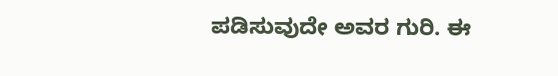ಪಡಿಸುವುದೇ ಅವರ ಗುರಿ. ಈ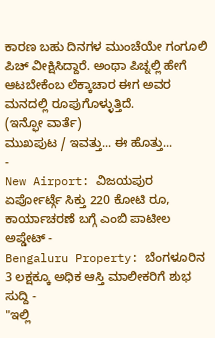ಕಾರಣ ಬಹು ದಿನಗಳ ಮುಂಚೆಯೇ ಗಂಗೂಲಿ ಪಿಚ್ ವೀಕ್ಷಿಸಿದ್ದಾರೆ. ಅಂಥಾ ಪಿಚ್ನಲ್ಲಿ ಹೇಗೆ ಆಟಬೇಕೆಂಬ ಲೆಕ್ಕಾಚಾರ ಈಗ ಅವರ ಮನದಲ್ಲಿ ರೂಪುಗೊಳ್ಳುತ್ತಿದೆ.
(ಇನ್ಫೋ ವಾರ್ತೆ)
ಮುಖಪುಟ / ಇವತ್ತು... ಈ ಹೊತ್ತು...
-
New Airport: ವಿಜಯಪುರ ಏರ್ಪೋರ್ಟ್ಗೆ ಸಿಕ್ತು 220 ಕೋಟಿ ರೂ, ಕಾರ್ಯಾಚರಣೆ ಬಗ್ಗೆ ಎಂಬಿ ಪಾಟೀಲ ಅಪ್ಡೇಟ್ -
Bengaluru Property: ಬೆಂಗಳೂರಿನ 3 ಲಕ್ಷಕ್ಕೂ ಅಧಿಕ ಆಸ್ತಿ ಮಾಲೀಕರಿಗೆ ಶುಭ ಸುದ್ದಿ -
"ಇಲ್ಲಿ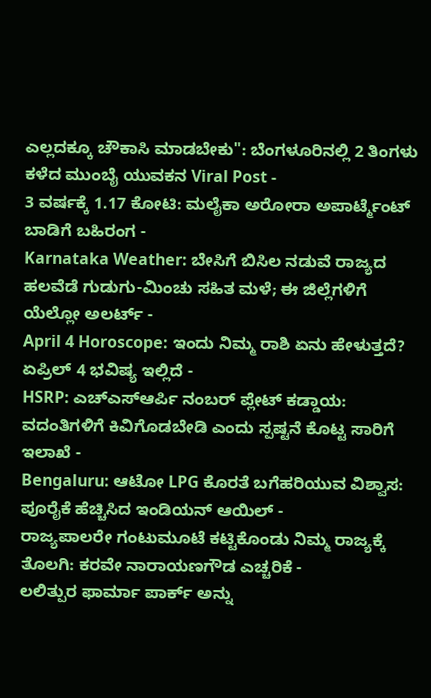ಎಲ್ಲದಕ್ಕೂ ಚೌಕಾಸಿ ಮಾಡಬೇಕು": ಬೆಂಗಳೂರಿನಲ್ಲಿ 2 ತಿಂಗಳು ಕಳೆದ ಮುಂಬೈ ಯುವಕನ Viral Post -
3 ವರ್ಷಕ್ಕೆ 1.17 ಕೋಟಿ: ಮಲೈಕಾ ಅರೋರಾ ಅಪಾರ್ಟ್ಮೆಂಟ್ ಬಾಡಿಗೆ ಬಹಿರಂಗ -
Karnataka Weather: ಬೇಸಿಗೆ ಬಿಸಿಲ ನಡುವೆ ರಾಜ್ಯದ ಹಲವೆಡೆ ಗುಡುಗು-ಮಿಂಚು ಸಹಿತ ಮಳೆ; ಈ ಜಿಲ್ಲೆಗಳಿಗೆ ಯೆಲ್ಲೋ ಅಲರ್ಟ್ -
April 4 Horoscope: ಇಂದು ನಿಮ್ಮ ರಾಶಿ ಏನು ಹೇಳುತ್ತದೆ? ಏಪ್ರಿಲ್ 4 ಭವಿಷ್ಯ ಇಲ್ಲಿದೆ -
HSRP: ಎಚ್ಎಸ್ಆರ್ಪಿ ನಂಬರ್ ಪ್ಲೇಟ್ ಕಡ್ಡಾಯ: ವದಂತಿಗಳಿಗೆ ಕಿವಿಗೊಡಬೇಡಿ ಎಂದು ಸ್ಪಷ್ಟನೆ ಕೊಟ್ಟ ಸಾರಿಗೆ ಇಲಾಖೆ -
Bengaluru: ಆಟೋ LPG ಕೊರತೆ ಬಗೆಹರಿಯುವ ವಿಶ್ವಾಸ: ಪೂರೈಕೆ ಹೆಚ್ಚಿಸಿದ ಇಂಡಿಯನ್ ಆಯಿಲ್ -
ರಾಜ್ಯಪಾಲರೇ ಗಂಟುಮೂಟೆ ಕಟ್ಟಿಕೊಂಡು ನಿಮ್ಮ ರಾಜ್ಯಕ್ಕೆ ತೊಲಗಿ: ಕರವೇ ನಾರಾಯಣಗೌಡ ಎಚ್ಚರಿಕೆ -
ಲಲಿತ್ಪುರ ಫಾರ್ಮಾ ಪಾರ್ಕ್ ಅನ್ನು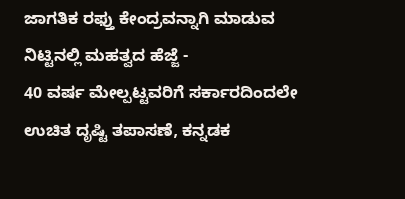ಜಾಗತಿಕ ರಫ್ತು ಕೇಂದ್ರವನ್ನಾಗಿ ಮಾಡುವ ನಿಟ್ಟಿನಲ್ಲಿ ಮಹತ್ವದ ಹೆಜ್ಜೆ -
40 ವರ್ಷ ಮೇಲ್ಪಟ್ಟವರಿಗೆ ಸರ್ಕಾರದಿಂದಲೇ ಉಚಿತ ದೃಷ್ಟಿ ತಪಾಸಣೆ, ಕನ್ನಡಕ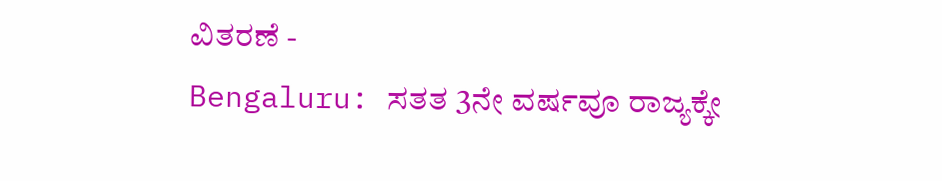ವಿತರಣೆ -
Bengaluru: ಸತತ 3ನೇ ವರ್ಷವೂ ರಾಜ್ಯಕ್ಕೇ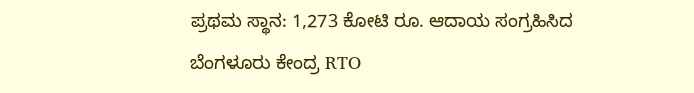ಪ್ರಥಮ ಸ್ಥಾನ: 1,273 ಕೋಟಿ ರೂ. ಆದಾಯ ಸಂಗ್ರಹಿಸಿದ ಬೆಂಗಳೂರು ಕೇಂದ್ರ RTO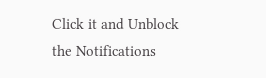Click it and Unblock the Notifications